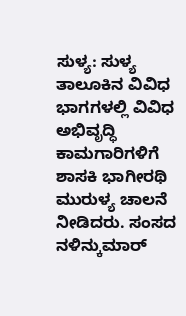ಸುಳ್ಯ: ಸುಳ್ಯ ತಾಲೂಕಿನ ವಿವಿಧ ಭಾಗಗಳಲ್ಲಿ ವಿವಿಧ ಅಭಿವೃದ್ಧಿ ಕಾಮಗಾರಿಗಳಿಗೆ ಶಾಸಕಿ ಭಾಗೀರಥಿ ಮುರುಳ್ಯ ಚಾಲನೆ ನೀಡಿದರು. ಸಂಸದ ನಳಿನ್ಕುಮಾರ್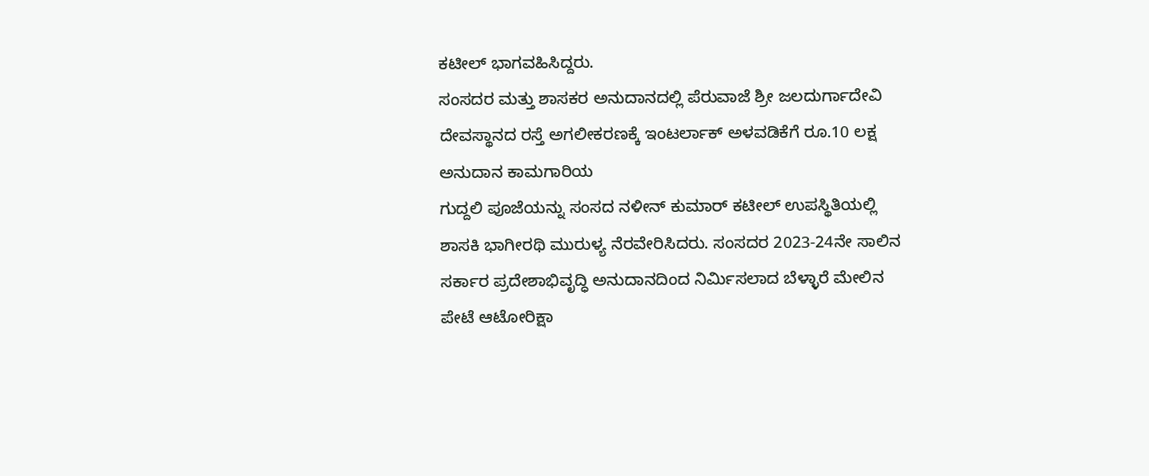ಕಟೀಲ್ ಭಾಗವಹಿಸಿದ್ದರು.
ಸಂಸದರ ಮತ್ತು ಶಾಸಕರ ಅನುದಾನದಲ್ಲಿ ಪೆರುವಾಜೆ ಶ್ರೀ ಜಲದುರ್ಗಾದೇವಿ ದೇವಸ್ಥಾನದ ರಸ್ತೆ ಅಗಲೀಕರಣಕ್ಕೆ ಇಂಟರ್ಲಾಕ್ ಅಳವಡಿಕೆಗೆ ರೂ.10 ಲಕ್ಷ ಅನುದಾನ ಕಾಮಗಾರಿಯ
ಗುದ್ದಲಿ ಪೂಜೆಯನ್ನು ಸಂಸದ ನಳೀನ್ ಕುಮಾರ್ ಕಟೀಲ್ ಉಪಸ್ಥಿತಿಯಲ್ಲಿ ಶಾಸಕಿ ಭಾಗೀರಥಿ ಮುರುಳ್ಯ ನೆರವೇರಿಸಿದರು. ಸಂಸದರ 2023-24ನೇ ಸಾಲಿನ ಸರ್ಕಾರ ಪ್ರದೇಶಾಭಿವೃದ್ಧಿ ಅನುದಾನದಿಂದ ನಿರ್ಮಿಸಲಾದ ಬೆಳ್ಳಾರೆ ಮೇಲಿನ ಪೇಟೆ ಆಟೋರಿಕ್ಷಾ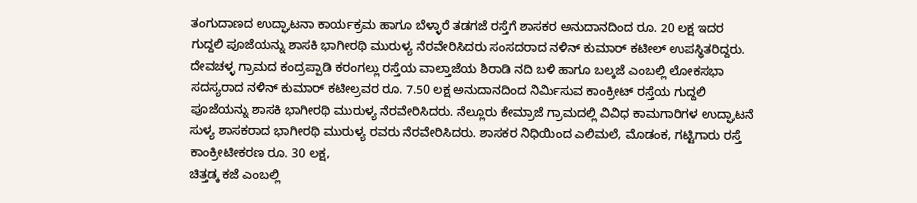ತಂಗುದಾಣದ ಉದ್ಘಾಟನಾ ಕಾರ್ಯಕ್ರಮ ಹಾಗೂ ಬೆಳ್ಳಾರೆ ತಡಗಜೆ ರಸ್ತೆಗೆ ಶಾಸಕರ ಅನುದಾನದಿಂದ ರೂ. 20 ಲಕ್ಷ ಇದರ ಗುದ್ದಲಿ ಪೂಜೆಯನ್ನು ಶಾಸಕಿ ಭಾಗೀರಥಿ ಮುರುಳ್ಯ ನೆರವೇರಿಸಿದರು ಸಂಸದರಾದ ನಳಿನ್ ಕುಮಾರ್ ಕಟೀಲ್ ಉಪಸ್ಥಿತರಿದ್ದರು. ದೇವಚಳ್ಳ ಗ್ರಾಮದ ಕಂದ್ರಪ್ಪಾಡಿ ಕರಂಗಲ್ಲು ರಸ್ತೆಯ ವಾಲ್ತಾಜೆಯ ಶಿರಾಡಿ ನದಿ ಬಳಿ ಹಾಗೂ ಬಲ್ಕಜೆ ಎಂಬಲ್ಲಿ ಲೋಕಸಭಾ ಸದಸ್ಯರಾದ ನಳಿನ್ ಕುಮಾರ್ ಕಟೀಲ್ರವರ ರೂ. 7.50 ಲಕ್ಷ ಅನುದಾನದಿಂದ ನಿರ್ಮಿಸುವ ಕಾಂಕ್ರೀಟ್ ರಸ್ತೆಯ ಗುದ್ದಲಿ ಪೂಜೆಯನ್ನು ಶಾಸಕಿ ಭಾಗೀರಥಿ ಮುರುಳ್ಯ ನೆರವೇರಿಸಿದರು. ನೆಲ್ಲೂರು ಕೇಮ್ರಾಜೆ ಗ್ರಾಮದಲ್ಲಿ ವಿವಿಧ ಕಾಮಗಾರಿಗಳ ಉದ್ಘಾಟನೆ ಸುಳ್ಯ ಶಾಸಕರಾದ ಭಾಗೀರಥಿ ಮುರುಳ್ಯ ರವರು ನೆರವೇರಿಸಿದರು. ಶಾಸಕರ ನಿಧಿಯಿಂದ ಎಲಿಮಲೆ, ಮೊಡಂಕ, ಗಟ್ಟಿಗಾರು ರಸ್ತೆ ಕಾಂಕ್ರೀಟೀಕರಣ ರೂ. 30 ಲಕ್ಷ,
ಚಿತ್ತಡ್ಕ ಕಜೆ ಎಂಬಲ್ಲಿ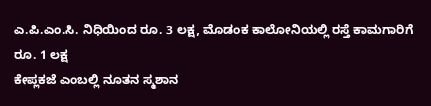ಎ.ಪಿ.ಎಂ.ಸಿ. ನಿಧಿಯಿಂದ ರೂ. 3 ಲಕ್ಷ, ಮೊಡಂಕ ಕಾಲೋನಿಯಲ್ಲಿ ರಸ್ತೆ ಕಾಮಗಾರಿಗೆ ರೂ. 1 ಲಕ್ಷ
ಕೇಪ್ಲಕಜೆ ಎಂಬಲ್ಲಿ ನೂತನ ಸ್ಮಶಾನ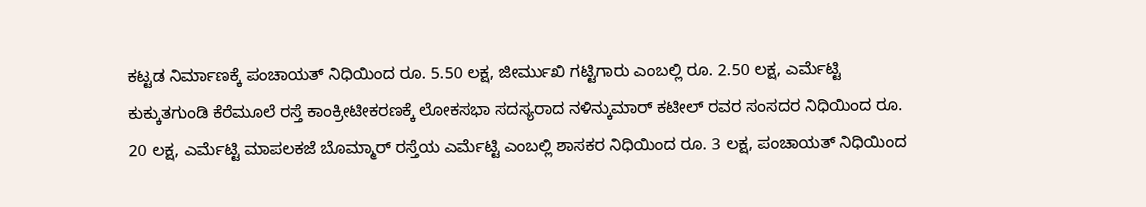ಕಟ್ಟಡ ನಿರ್ಮಾಣಕ್ಕೆ ಪಂಚಾಯತ್ ನಿಧಿಯಿಂದ ರೂ. 5.50 ಲಕ್ಷ, ಜೀರ್ಮುಖಿ ಗಟ್ಟಿಗಾರು ಎಂಬಲ್ಲಿ ರೂ. 2.50 ಲಕ್ಷ, ಎರ್ಮೆಟ್ಟಿ ಕುಕ್ಕುತಗುಂಡಿ ಕೆರೆಮೂಲೆ ರಸ್ತೆ ಕಾಂಕ್ರೀಟೀಕರಣಕ್ಕೆ ಲೋಕಸಭಾ ಸದಸ್ಯರಾದ ನಳಿನ್ಕುಮಾರ್ ಕಟೀಲ್ ರವರ ಸಂಸದರ ನಿಧಿಯಿಂದ ರೂ. 20 ಲಕ್ಷ, ಎರ್ಮೆಟ್ಟಿ ಮಾಪಲಕಜೆ ಬೊಮ್ಮಾರ್ ರಸ್ತೆಯ ಎರ್ಮೆಟ್ಟಿ ಎಂಬಲ್ಲಿ ಶಾಸಕರ ನಿಧಿಯಿಂದ ರೂ. 3 ಲಕ್ಷ, ಪಂಚಾಯತ್ ನಿಧಿಯಿಂದ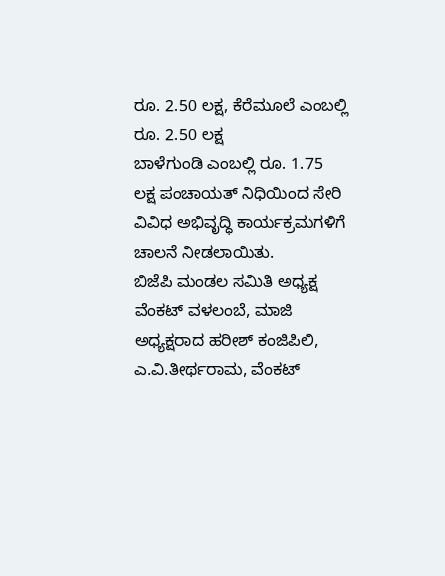ರೂ. 2.50 ಲಕ್ಷ, ಕೆರೆಮೂಲೆ ಎಂಬಲ್ಲಿ ರೂ. 2.50 ಲಕ್ಷ
ಬಾಳೆಗುಂಡಿ ಎಂಬಲ್ಲಿ ರೂ. 1.75 ಲಕ್ಷ ಪಂಚಾಯತ್ ನಿಧಿಯಿಂದ ಸೇರಿ ವಿವಿಧ ಅಭಿವೃದ್ಧಿ ಕಾರ್ಯಕ್ರಮಗಳಿಗೆ ಚಾಲನೆ ನೀಡಲಾಯಿತು.
ಬಿಜೆಪಿ ಮಂಡಲ ಸಮಿತಿ ಅಧ್ಯಕ್ಷ ವೆಂಕಟ್ ವಳಲಂಬೆ, ಮಾಜಿ ಅಧ್ಯಕ್ಷರಾದ ಹರೀಶ್ ಕಂಜಿಪಿಲಿ, ಎ.ವಿ.ತೀರ್ಥರಾಮ, ವೆಂಕಟ್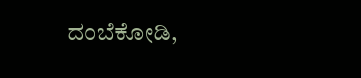ದಂಬೆಕೋಡಿ,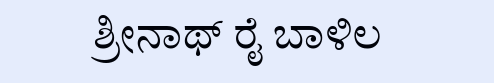ಶ್ರೀನಾಥ್ ರೈ ಬಾಳಿಲ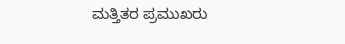ಮತ್ತಿತರ ಪ್ರಮುಖರು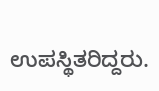ಉಪಸ್ಥಿತರಿದ್ದರು.